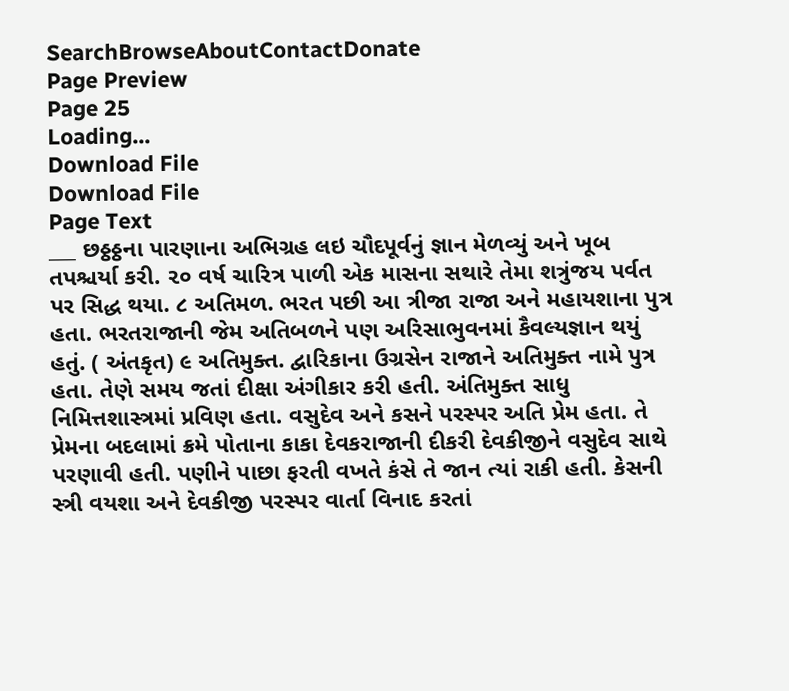SearchBrowseAboutContactDonate
Page Preview
Page 25
Loading...
Download File
Download File
Page Text
___ છઠ્ઠઠ્ઠના પારણાના અભિગ્રહ લઇ ચૌદપૂર્વનું જ્ઞાન મેળવ્યું અને ખૂબ તપશ્ચર્યા કરી. ૨૦ વર્ષ ચારિત્ર પાળી એક માસના સથારે તેમા શત્રુંજય પર્વત પર સિદ્ધ થયા. ૮ અતિમળ. ભરત પછી આ ત્રીજા રાજા અને મહાયશાના પુત્ર હતા. ભરતરાજાની જેમ અતિબળને પણ અરિસાભુવનમાં કૈવલ્યજ્ઞાન થયું હતું. ( અંતકૃત) ૯ અતિમુક્ત. દ્વારિકાના ઉગ્રસેન રાજાને અતિમુક્ત નામે પુત્ર હતા. તેણે સમય જતાં દીક્ષા અંગીકાર કરી હતી. અંતિમુક્ત સાધુ નિમિત્તશાસ્ત્રમાં પ્રવિણ હતા. વસુદેવ અને કસને પરસ્પર અતિ પ્રેમ હતા. તે પ્રેમના બદલામાં ક્રમે પોતાના કાકા દેવકરાજાની દીકરી દેવકીજીને વસુદેવ સાથે પરણાવી હતી. પણીને પાછા ફરતી વખતે કંસે તે જાન ત્યાં રાકી હતી. કેસની સ્ત્રી વયશા અને દેવકીજી પરસ્પર વાર્તા વિનાદ કરતાં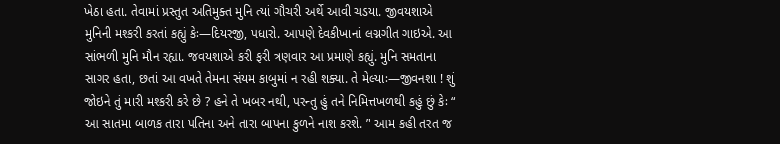ખેઠા હતા. તેવામાં પ્રસ્તુત અતિમુક્ત મુનિ ત્યાં ગૌચરી અર્થે આવી ચડયા. જીવયશાએ મુનિની મશ્કરી કરતાં કહ્યું કેઃ—દિયરજી, પધારો. આપણે દેવકીખાનાં લગ્નગીત ગાઇએ. આ સાંભળી મુનિ મૌન રહ્યા. જવયશાએ કરી ફરી ત્રણવાર આ પ્રમાણે કહ્યું. મુનિ સમતાના સાગર હતા, છતાં આ વખતે તેમના સંયમ કાબુમાં ન રહી શક્યા. તે મેલ્યાઃ—જીવનશા ! શું જોઇને તું મારી મશ્કરી કરે છે ? હને તે ખબર નથી, પરન્તુ હું તને નિમિત્તખળથી કહું છું કેઃ “ આ સાતમા બાળક તારા પતિના અને તારા બાપના કુળને નાશ કરશે. ’' આમ કહી તરત જ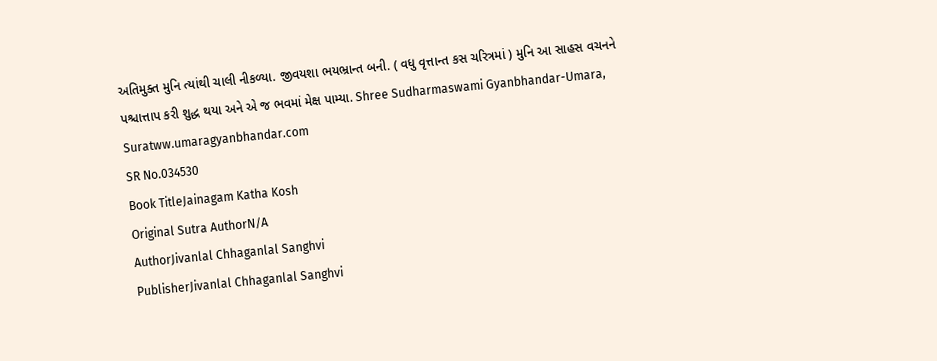અતિમુક્ત મુનિ ત્યાંથી ચાલી નીકળ્યા. જીવયશા ભયભ્રાન્ત બની. ( વધુ વૃત્તાન્ત કસ ચરિત્રમાં ) મુનિ આ સાહસ વચનને પશ્ચાત્તાપ કરી શુદ્ધ થયા અને એ જ ભવમાં મેક્ષ પામ્યા. Shree Sudharmaswami Gyanbhandar-Umara, Suratww.umaragyanbhandar.com
SR No.034530
Book TitleJainagam Katha Kosh
Original Sutra AuthorN/A
AuthorJivanlal Chhaganlal Sanghvi
PublisherJivanlal Chhaganlal Sanghvi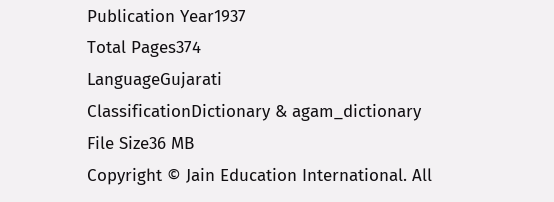Publication Year1937
Total Pages374
LanguageGujarati
ClassificationDictionary & agam_dictionary
File Size36 MB
Copyright © Jain Education International. All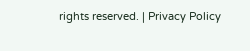rights reserved. | Privacy Policy